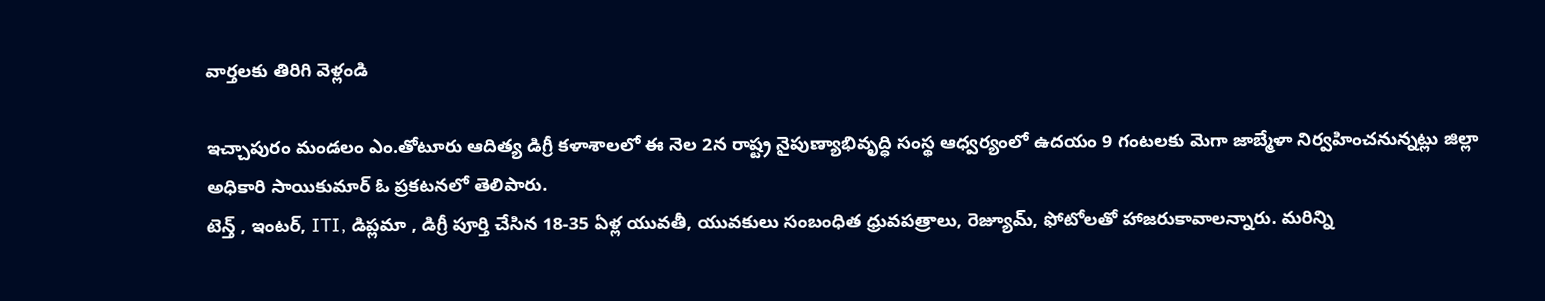వార్తలకు తిరిగి వెళ్లండి

ఇచ్చాపురం మండలం ఎం.తోటూరు ఆదిత్య డిగ్రీ కళాశాలలో ఈ నెల 2న రాష్ట్ర నైపుణ్యాభివృద్ధి సంస్థ ఆధ్వర్యంలో ఉదయం 9 గంటలకు మెగా జాబ్మేళా నిర్వహించనున్నట్లు జిల్లా అధికారి సాయికుమార్ ఓ ప్రకటనలో తెలిపారు.
టెన్త్ , ఇంటర్, ITI, డిప్లమా , డిగ్రీ పూర్తి చేసిన 18-35 ఏళ్ల యువతీ, యువకులు సంబంధిత ధ్రువపత్రాలు, రెజ్యూమ్, ఫోటోలతో హాజరుకావాలన్నారు. మరిన్ని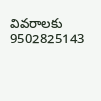వివరాలకు 9502825143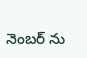నెంబర్ ను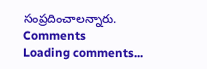సంప్రదించాలన్నారు.
Comments
Loading comments...